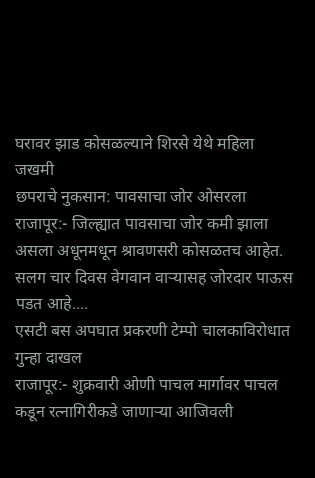घरावर झाड कोसळल्याने शिरसे येथे महिला जखमी
छपराचे नुकसान: पावसाचा जोर ओसरला
राजापूर:- जिल्ह्यात पावसाचा जोर कमी झाला असला अधूनमधून श्रावणसरी कोसळतच आहेत. सलग चार दिवस वेगवान वाऱ्यासह जोरदार पाऊस पडत आहे....
एसटी बस अपघात प्रकरणी टेम्पो चालकाविरोधात गुन्हा दाखल
राजापूर:- शुक्रवारी ओणी पाचल मार्गावर पाचल कडून रत्नागिरीकडे जाणाऱ्या आजिवली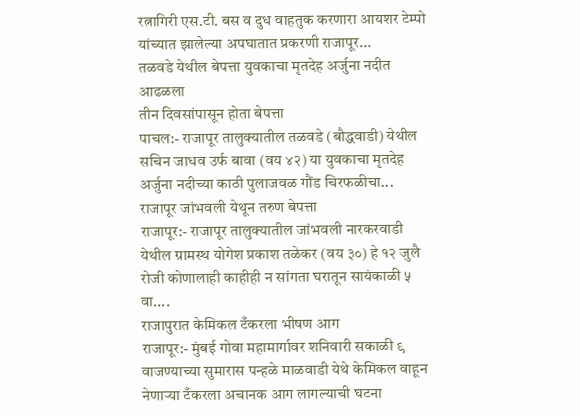रत्नागिरी एस.टी. बस व दुध वाहतुक करणारा आयशर टेम्पो यांच्यात झालेल्या अपघातात प्रकरणी राजापूर...
तळवडे येथील बेपत्ता युवकाचा मृतदेह अर्जुना नदीत आढळला
तीन दिवसांपासून होता बेपत्ता
पाचल:- राजापूर तालुक्यातील तळवडे (बौद्धवाडी) येथील सचिन जाधव उर्फ बावा (वय ४२) या युवकाचा मृतदेह अर्जुना नदीच्या काठी पुलाजवळ गौंड चिरफळीचा...
राजापूर जांभवली येथून तरुण बेपत्ता
राजापूर:- राजापूर तालुक्यातील जांभवली नारकरवाडी येथील ग्रामस्थ योगेश प्रकाश तळेकर (वय ३०) हे १२ जुलै रोजी कोणालाही काहीही न सांगता घरातून सायंकाळी ५ वा....
राजापुरात केमिकल टँकरला भीषण आग
राजापूर:- मुंबई गोवा महामार्गावर शनिवारी सकाळी ९ वाजण्याच्या सुमारास पन्हळे माळवाडी येथे केमिकल वाहून नेणाऱ्या टँकरला अचानक आग लागल्याची घटना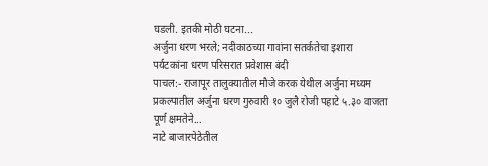घडली. इतकी मोठी घटना...
अर्जुना धरण भरले; नदीकाठच्या गावांना सतर्कतेचा इशारा
पर्यटकांना धरण परिसरात प्रवेशास बंदी
पाचल:- राजापूर तालुक्यातील मौजे करक येथील अर्जुना मध्यम प्रकल्पातील अर्जुना धरण गुरुवारी १० जुलै रोजी पहाटे ५.३० वाजता पूर्ण क्षमतेने...
नाटे बाजारपेठेतील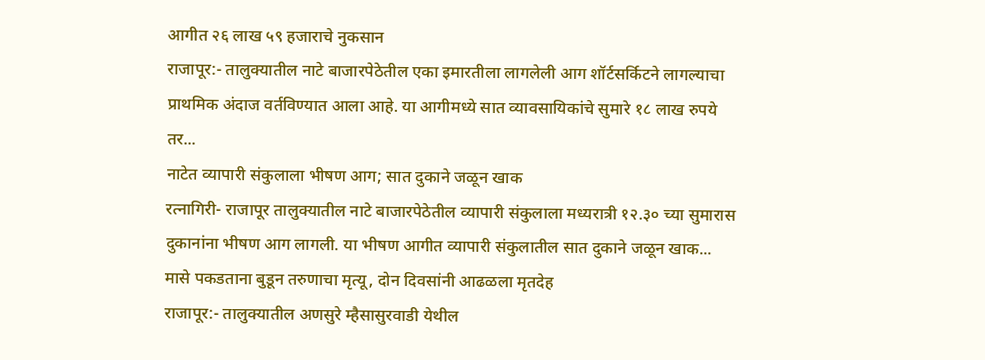आगीत २६ लाख ५९ हजाराचे नुकसान
राजापूर:- तालुक्यातील नाटे बाजारपेठेतील एका इमारतीला लागलेली आग शॉर्टसर्किटने लागल्याचा प्राथमिक अंदाज वर्तविण्यात आला आहे. या आगीमध्ये सात व्यावसायिकांचे सुमारे १८ लाख रुपये तर...
नाटेत व्यापारी संकुलाला भीषण आग; सात दुकाने जळून खाक
रत्नागिरी- राजापूर तालुक्यातील नाटे बाजारपेठेतील व्यापारी संकुलाला मध्यरात्री १२.३० च्या सुमारास दुकानांना भीषण आग लागली. या भीषण आगीत व्यापारी संकुलातील सात दुकाने जळून खाक...
मासे पकडताना बुडून तरुणाचा मृत्यू, दोन दिवसांनी आढळला मृतदेह
राजापूर:- तालुक्यातील अणसुरे म्हैसासुरवाडी येथील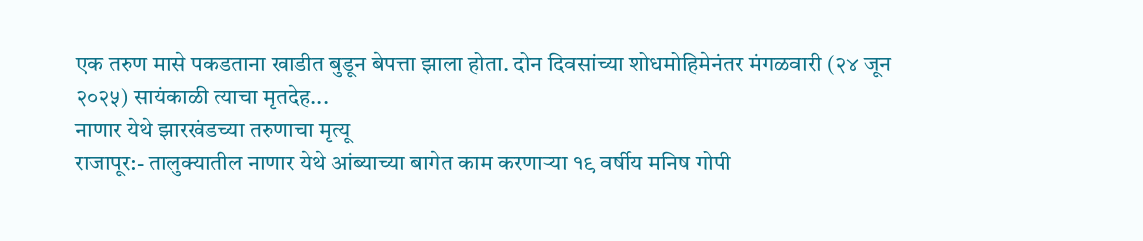एक तरुण मासे पकडताना खाडीत बुडून बेपत्ता झाला होता. दोन दिवसांच्या शोधमोहिमेनंतर मंगळवारी (२४ जून २०२५) सायंकाळी त्याचा मृतदेह...
नाणार येथे झारखंडच्या तरुणाचा मृत्यू
राजापूर:- तालुक्यातील नाणार येथे आंब्याच्या बागेत काम करणाऱ्या १९ वर्षीय मनिष गोपी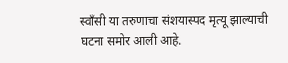स्वाँसी या तरुणाचा संशयास्पद मृत्यू झाल्याची घटना समोर आली आहे.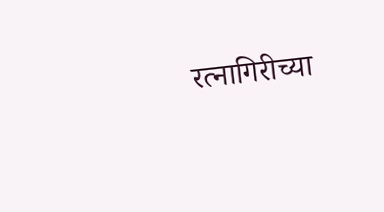रत्नागिरीच्या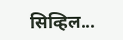सिव्हिल...